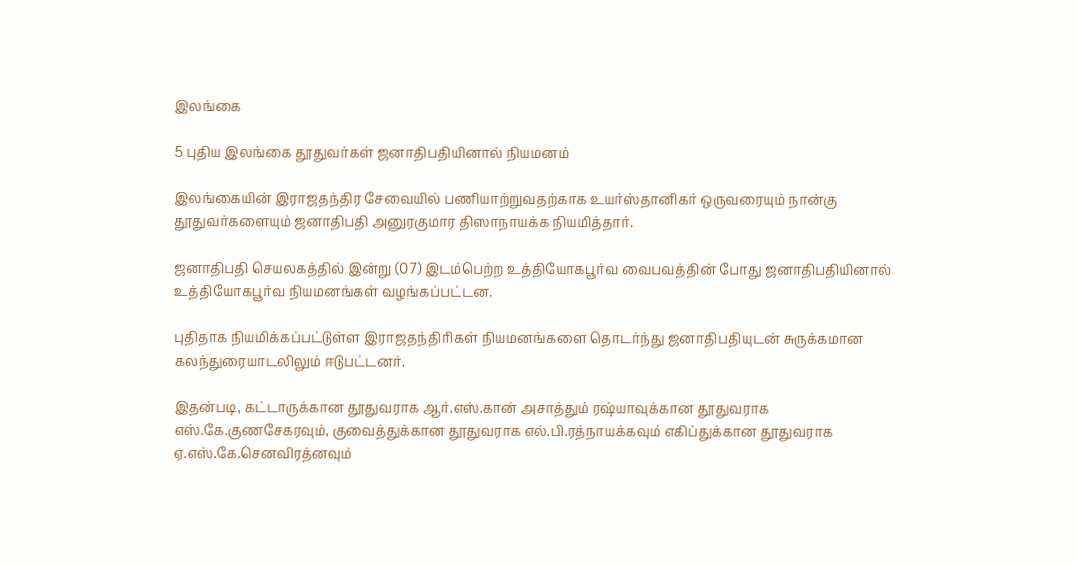இலங்கை

5 புதிய இலங்கை தூதுவர்கள் ஜனாதிபதியினால் நியமனம்

இலங்கையின் இராஜதந்திர சேவையில் பணியாற்றுவதற்காக உயர்ஸ்தானிகர் ஒருவரையும் நான்கு தூதுவர்களையும் ஜனாதிபதி அனுரகுமார திஸாநாயக்க நியமித்தார்.

ஜனாதிபதி செயலகத்தில் இன்று (07) இடம்பெற்ற உத்தியோகபூர்வ வைபவத்தின் போது ஜனாதிபதியினால் உத்தியோகபூர்வ நியமனங்கள் வழங்கப்பட்டன.

புதிதாக நியமிக்கப்பட்டுள்ள இராஜதந்திரிகள் நியமனங்களை தொடர்ந்து ஜனாதிபதியுடன் சுருக்கமான கலந்துரையாடலிலும் ஈடுபட்டனர்.

இதன்படி, கட்டாருக்கான தூதுவராக ஆர்.எஸ்.கான் அசாத்தும் ரஷ்யாவுக்கான தூதுவராக எஸ்.கே.குணசேகரவும், குவைத்துக்கான தூதுவராக எல்.பி.ரத்நாயக்கவும் எகிப்துக்கான தூதுவராக ஏ.எஸ்.கே.செனவிரத்னவும்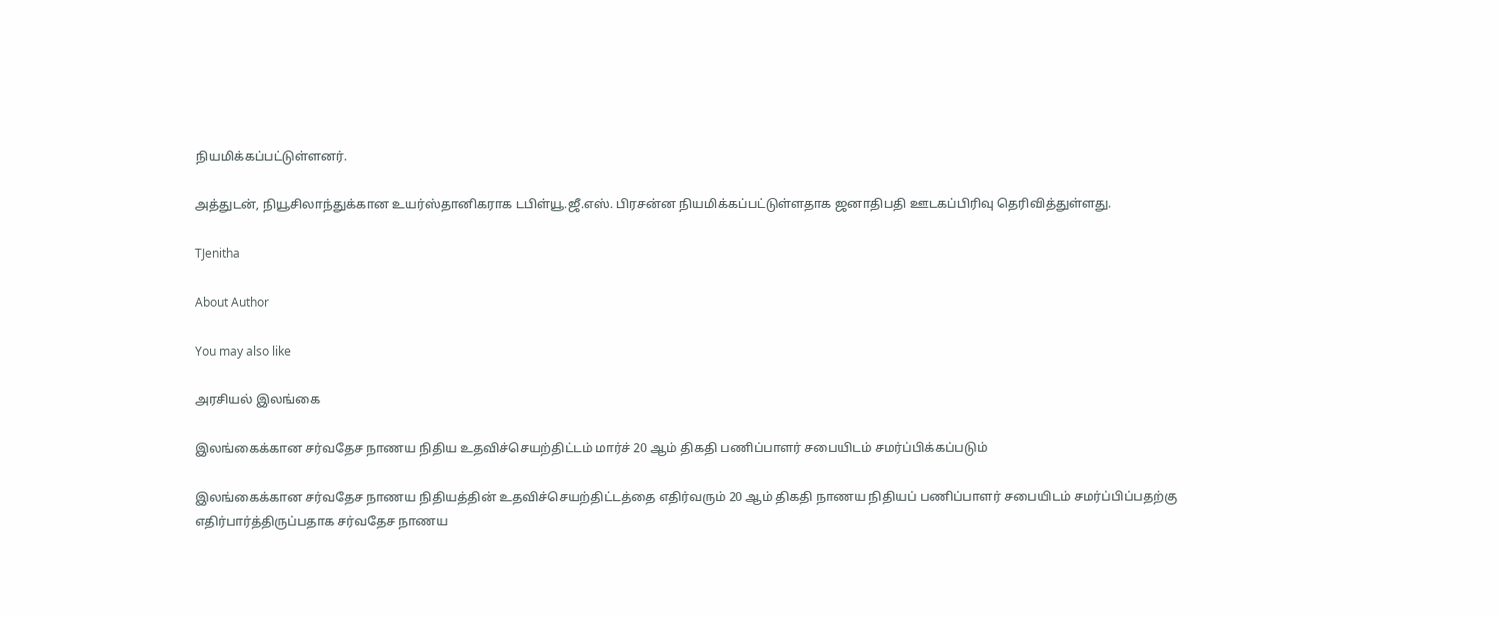நியமிக்கப்பட்டுள்ளனர்.

அத்துடன், நியூசிலாந்துக்கான உயர்ஸ்தானிகராக டபிள்யூ.ஜீ.எஸ். பிரசன்ன நியமிக்கப்பட்டுள்ளதாக ஜனாதிபதி ஊடகப்பிரிவு தெரிவித்துள்ளது.

TJenitha

About Author

You may also like

அரசியல் இலங்கை

இலங்கைக்கான சர்வதேச நாணய நிதிய உதவிச்செயற்திட்டம் மார்ச் 20 ஆம் திகதி பணிப்பாளர் சபையிடம் சமர்ப்பிக்கப்படும்

இலங்கைக்கான சர்வதேச நாணய நிதியத்தின் உதவிச்செயற்திட்டத்தை எதிர்வரும் 20 ஆம் திகதி நாணய நிதியப் பணிப்பாளர் சபையிடம் சமர்ப்பிப்பதற்கு எதிர்பார்த்திருப்பதாக சர்வதேச நாணய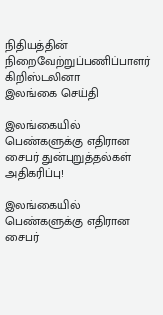நிதியத்தின் நிறைவேற்றுப்பணிப்பாளர் கிறிஸ்டலினா
இலங்கை செய்தி

இலங்கையில் பெண்களுக்கு எதிரான சைபர் துன்புறுத்தல்கள் அதிகரிப்பு!

இலங்கையில் பெண்களுக்கு எதிரான சைபர்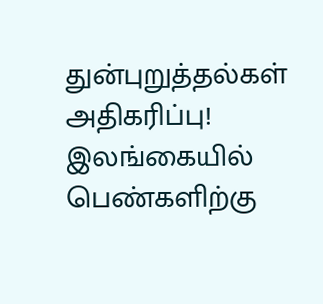துன்புறுத்தல்கள் அதிகரிப்பு! இலங்கையில் பெண்களிற்கு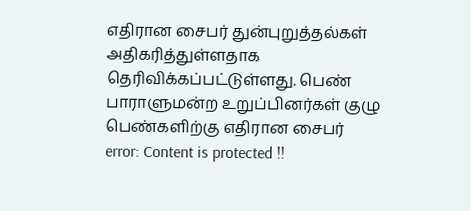எதிரான சைபர் துன்புறுத்தல்கள் அதிகரித்துள்ளதாக தெரிவிக்கப்பட்டுள்ளது. பெண் பாராளுமன்ற உறுப்பினர்கள் குழு பெண்களிற்கு எதிரான சைபர்
error: Content is protected !!